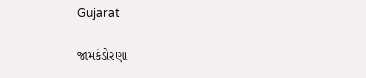Gujarat

જામકંડોરણા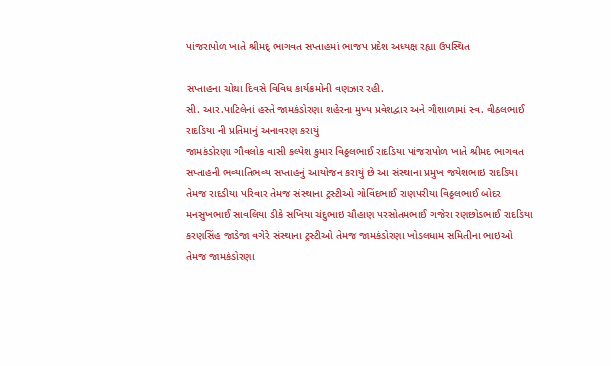પાંજરાપોળ ખાતે શ્રીમદ્ ભાગવત સપ્તાહમાં ભાજપ પ્રદેશ અધ્યક્ષ રહ્યા ઉપસ્થિત

સપ્તાહના ચોથા દિવસે વિવિધ કાર્યક્રમોની વણઝાર રહી.
સી. આર.પાટિલેનાં હસ્તે જામકંડોરણા શહેરના મુખ્ય પ્રવેશદ્વાર અને ગૌશાળામાં સ્વ. વીઠલભાઈ રાદડિયા ની પ્રતિમાનું અનાવરણ કરાયું
જામકંડોરણા ગૌવલોક વાસી કલ્પેશ કુમાર વિઠ્ઠલભાઈ રાદડિયા પાંજરાપોળ ખાતે શ્રીમદ ભાગવત સપ્તાહની ભવ્યાતિભવ્ય સપ્તાહનું આયોજન કરાયું છે આ સંસ્થાના પ્રમુખ જયેશભાઇ રાદડિયા તેમજ રાદડીયા પરિવાર તેમજ સંસ્થાના ટ્રસ્ટીઓ ગોવિંદભાઈ રાણપરીયા વિઠ્ઠલભાઈ બોદર મનસુખભાઈ સાવલિયા ડીકે સખિયા ચંદુભાઇ ચૌહાણ પરસોતમભાઈ ગજેરા રણછોડભાઈ રાદડિયા કરણસિંહ જાડેજા વગેરે સંસ્થાના ટ્રસ્ટીઓ તેમજ જામકંડોરણા ખોડલધામ સમિતીના ભાઇઓ તેમજ જામકંડોરણા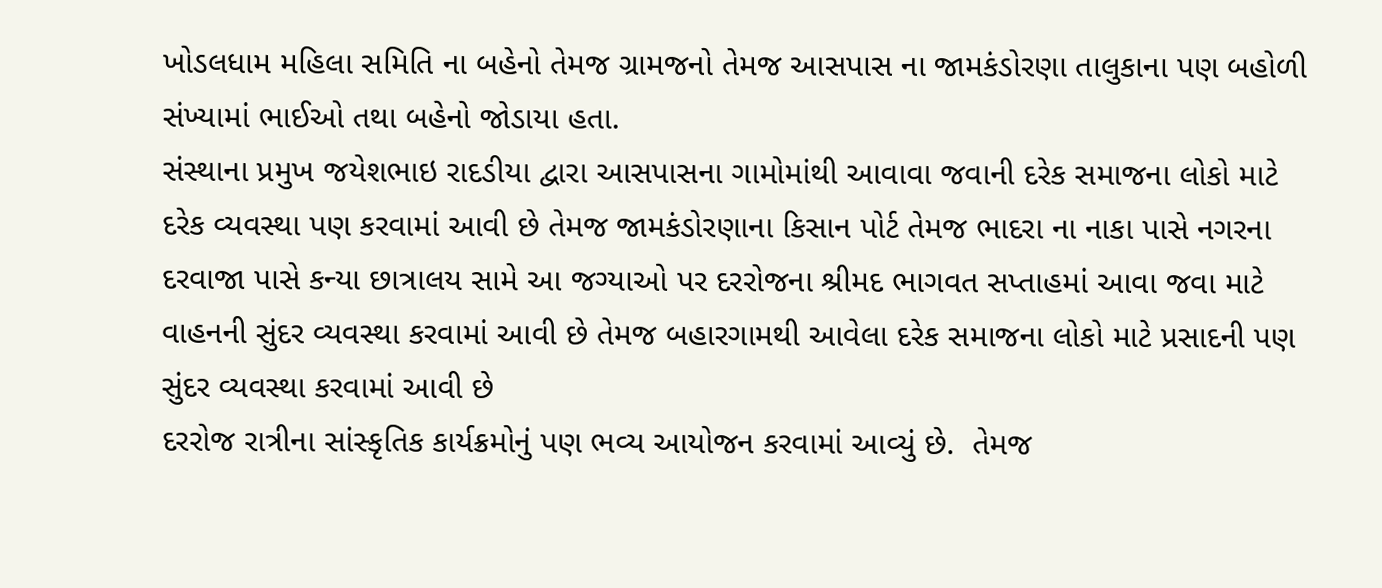ખોડલધામ મહિલા સમિતિ ના બહેનો તેમજ ગ્રામજનો તેમજ આસપાસ ના જામકંડોરણા તાલુકાના પણ બહોળી સંખ્યામાં ભાઈઓ તથા બહેનો જોડાયા હતા.
સંસ્થાના પ્રમુખ જયેશભાઇ રાદડીયા દ્વારા આસપાસના ગામોમાંથી આવાવા જવાની દરેક સમાજના લોકો માટે દરેક વ્યવસ્થા પણ કરવામાં આવી છે તેમજ જામકંડોરણાના કિસાન પોર્ટ તેમજ ભાદરા ના નાકા પાસે નગરના દરવાજા પાસે કન્યા છાત્રાલય સામે આ જગ્યાઓ પર દરરોજના શ્રીમદ ભાગવત સપ્તાહમાં આવા જવા માટે વાહનની સુંદર વ્યવસ્થા કરવામાં આવી છે તેમજ બહારગામથી આવેલા દરેક સમાજના લોકો માટે પ્રસાદની પણ સુંદર વ્યવસ્થા કરવામાં આવી છે
દરરોજ રાત્રીના સાંસ્કૃતિક કાર્યક્રમોનું પણ ભવ્ય આયોજન કરવામાં આવ્યું છે.  તેમજ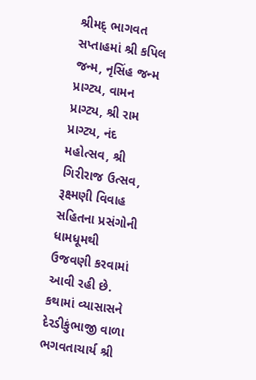શ્રીમદ્ ભાગવત સપ્તાહમાં શ્રી કપિલ જન્મ, નૃસિંહ જન્મ પ્રાગ્ટ્ય, વામન પ્રાગ્ટ્ય, શ્રી રામ પ્રાગ્ટ્ય, નંદ મહોત્સવ, શ્રી ગિરીરાજ ઉત્સવ, રૂક્ષ્મણી વિવાહ સહિતના પ્રસંગોની ધામધૂમથી ઉજવણી કરવામાં આવી રહી છે. કથામાં વ્યાસાસને દેરડીકુંભાજી વાળા ભગવતાચાર્ય શ્રી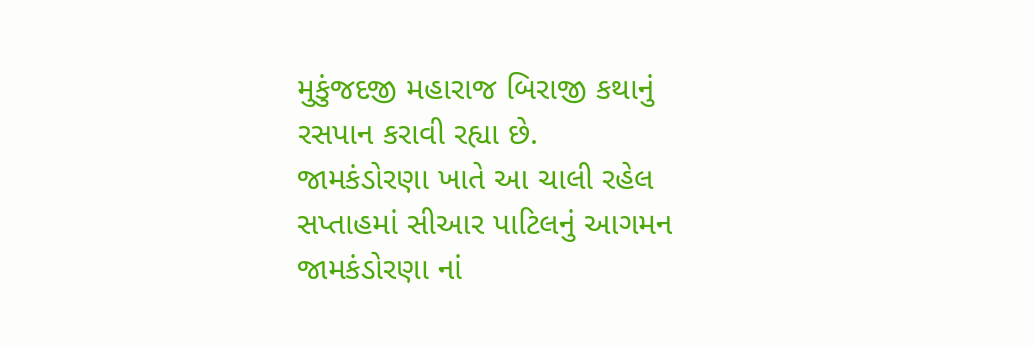મુકુંજદજી મહારાજ બિરાજી કથાનું રસપાન કરાવી રહ્યા છે.
જામકંડોરણા ખાતે આ ચાલી રહેલ સપ્તાહમાં સીઆર પાટિલનું આગમન
જામકંડોરણા નાં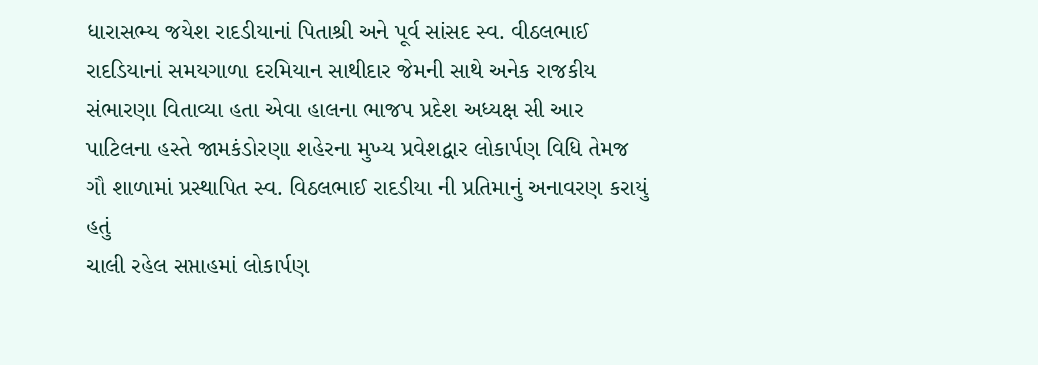ધારાસભ્ય જયેશ રાદડીયાનાં પિતાશ્રી અને પૂર્વ સાંસદ સ્વ. વીઠલભાઈ રાદડિયાનાં સમયગાળા દરમિયાન સાથીદાર જેમની સાથે અનેક રાજકીય સંભારણા વિતાવ્યા હતા એવા હાલના ભાજપ પ્રદેશ અધ્યક્ષ સી આર પાટિલના હસ્તે જામકંડોરણા શહેરના મુખ્ય પ્રવેશદ્વાર લોકાર્પણ વિધિ તેમજ ગૌ શાળામાં પ્રસ્થાપિત સ્વ. વિઠલભાઈ રાદડીયા ની પ્રતિમાનું અનાવરણ કરાયું હતું
ચાલી રહેલ સપ્તાહમાં લોકાર્પણ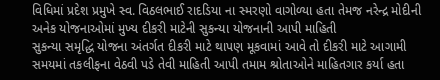વિધિમાં પ્રદેશ પ્રમુખે સ્વ. વિઠલભાઈ રાદડિયા ના સ્મરણો વાગોળ્યા હતા તેમજ નરેન્દ્ર મોદીની અનેક યોજનાઓમાં મુખ્ય દીકરી માટેની સુકન્યા યોજનાની આપી માહિતી
સુકન્યા સમૃદ્ધિ યોજના અંતર્ગત દીકરી માટે થાપણ મૂકવામાં આવે તો દીકરી માટે આગામી સમયમાં તકલીફના વેઠવી પડે તેવી માહિતી આપી તમામ શ્રોતાઓને માહિતગાર કર્યા હતા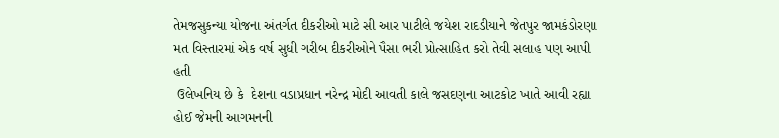તેમજસુકન્યા યોજના અંતર્ગત દીકરીઓ માટે સી આર પાટીલે જયેશ રાદડીયાને જેતપુર જામકંડોરણા મત વિસ્તારમાં એક વર્ષ સુધી ગરીબ દીકરીઓને પૈસા ભરી પ્રોત્સાહિત કરો તેવી સલાહ પણ આપી હતી
 ઉલેખનિય છે કે  દેશના વડાપ્રધાન નરેન્દ્ર મોદી આવતી કાલે જસદણના આટકોટ ખાતે આવી રહ્યા હોઈ જેમની આગમનની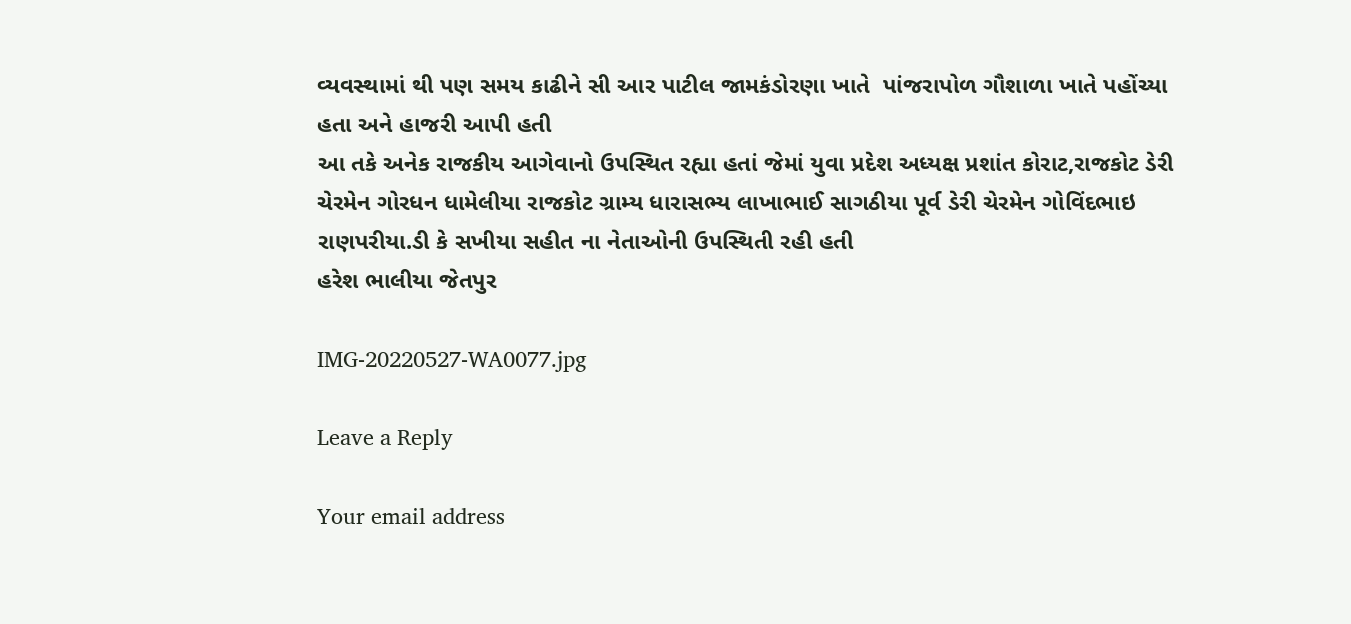વ્યવસ્થામાં થી પણ સમય કાઢીને સી આર પાટીલ જામકંડોરણા ખાતે  પાંજરાપોળ ગૌશાળા ખાતે પહોંચ્યા હતા અને હાજરી આપી હતી
આ તકે અનેક રાજકીય આગેવાનો ઉપસ્થિત રહ્યા હતાં જેમાં યુવા પ્રદેશ અધ્યક્ષ પ્રશાંત કોરાટ,રાજકોટ ડેરી ચેરમેન ગોરધન ધામેલીયા રાજકોટ ગ્રામ્ય ધારાસભ્ય લાખાભાઈ સાગઠીયા પૂર્વ ડેરી ચેરમેન ગોવિંદભાઇ રાણપરીયા.ડી કે સખીયા સહીત ના નેતાઓની ઉપસ્થિતી રહી હતી
હરેશ ભાલીયા જેતપુર

IMG-20220527-WA0077.jpg

Leave a Reply

Your email address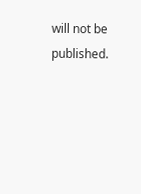will not be published.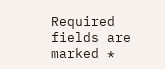Required fields are marked *